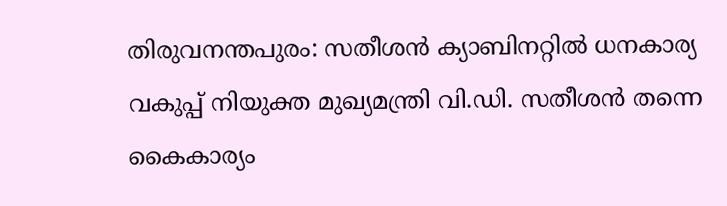തിരുവനന്തപുരം: സതീശൻ ക്യാബിനറ്റിൽ ധനകാര്യ വകുപ്പ് നിയുക്ത മുഖ്യമന്ത്രി വി.ഡി. സതീശൻ തന്നെ കൈകാര്യം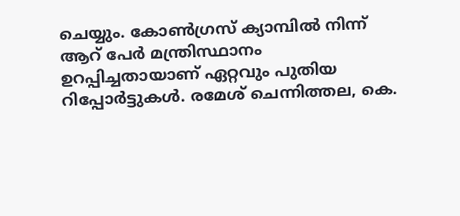ചെയ്യും. കോൺഗ്രസ് ക്യാമ്പിൽ നിന്ന് ആറ് പേർ മന്ത്രിസ്ഥാനം ഉറപ്പിച്ചതായാണ് ഏറ്റവും പുതിയ റിപ്പോർട്ടുകൾ. രമേശ് ചെന്നിത്തല, കെ.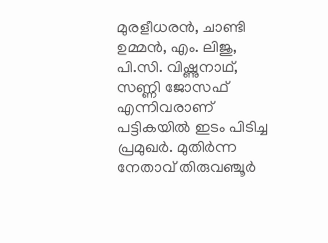മുരളീധരൻ, ചാണ്ടി ഉമ്മൻ, എം. ലിജു, പി.സി. വിഷ്ണുനാഥ്, സണ്ണി ജോസഫ് എന്നിവരാണ് പട്ടികയിൽ ഇടം പിടിച്ച പ്രമുഖർ. മുതിർന്ന നേതാവ് തിരുവഞ്ചൂർ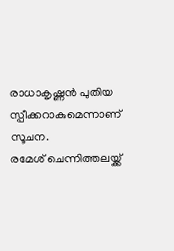രാധാകൃഷ്ണൻ പുതിയ സ്പീക്കറാകുമെന്നാണ് സൂചന.
രമേശ് ചെന്നിത്തലയ്ക്ക്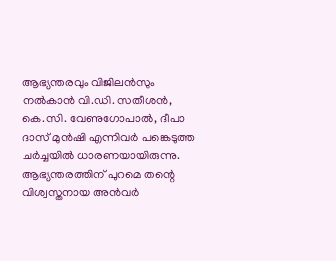ആഭ്യന്തരവും വിജിലൻസും നൽകാൻ വി.ഡി. സതീശൻ, കെ.സി. വേണുഗോപാൽ, ദീപാ ദാസ് മുൻഷി എന്നിവർ പങ്കെടുത്ത ചർച്ചയിൽ ധാരണയായിരുന്നു. ആഭ്യന്തരത്തിന് പുറമെ തന്റെ വിശ്വസ്തനായ അൻവർ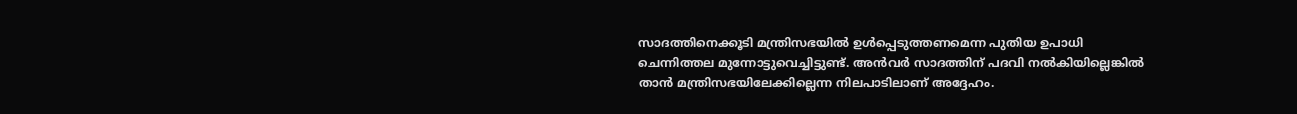സാദത്തിനെക്കൂടി മന്ത്രിസഭയിൽ ഉൾപ്പെടുത്തണമെന്ന പുതിയ ഉപാധി ചെന്നിത്തല മുന്നോട്ടുവെച്ചിട്ടുണ്ട്. അൻവർ സാദത്തിന് പദവി നൽകിയില്ലെങ്കിൽ താൻ മന്ത്രിസഭയിലേക്കില്ലെന്ന നിലപാടിലാണ് അദ്ദേഹം.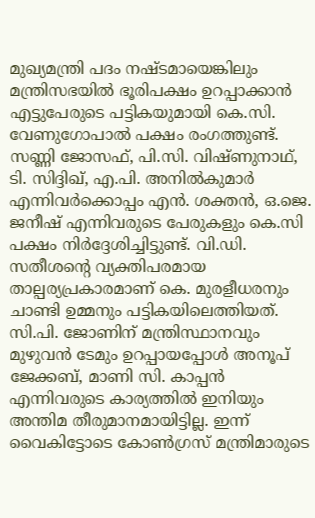മുഖ്യമന്ത്രി പദം നഷ്ടമായെങ്കിലും മന്ത്രിസഭയിൽ ഭൂരിപക്ഷം ഉറപ്പാക്കാൻ എട്ടുപേരുടെ പട്ടികയുമായി കെ.സി. വേണുഗോപാൽ പക്ഷം രംഗത്തുണ്ട്. സണ്ണി ജോസഫ്, പി.സി. വിഷ്ണുനാഥ്, ടി. സിദ്ദിഖ്, എ.പി. അനിൽകുമാർ എന്നിവർക്കൊപ്പം എൻ. ശക്തൻ, ഒ.ജെ. ജനീഷ് എന്നിവരുടെ പേരുകളും കെ.സി പക്ഷം നിർദ്ദേശിച്ചിട്ടുണ്ട്. വി.ഡി. സതീശന്റെ വ്യക്തിപരമായ താല്പര്യപ്രകാരമാണ് കെ. മുരളീധരനും ചാണ്ടി ഉമ്മനും പട്ടികയിലെത്തിയത്.
സി.പി. ജോണിന് മന്ത്രിസ്ഥാനവും മുഴുവൻ ടേമും ഉറപ്പായപ്പോൾ അനൂപ് ജേക്കബ്, മാണി സി. കാപ്പൻ എന്നിവരുടെ കാര്യത്തിൽ ഇനിയും അന്തിമ തീരുമാനമായിട്ടില്ല. ഇന്ന് വൈകിട്ടോടെ കോൺഗ്രസ് മന്ത്രിമാരുടെ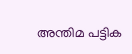അന്തിമ പട്ടിക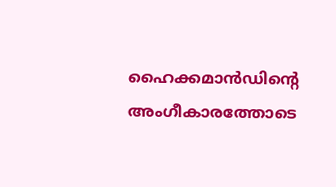ഹൈക്കമാൻഡിന്റെ അംഗീകാരത്തോടെ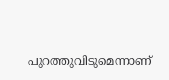പുറത്തുവിടുമെന്നാണ്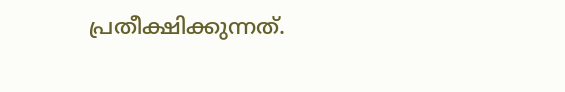പ്രതീക്ഷിക്കുന്നത്.